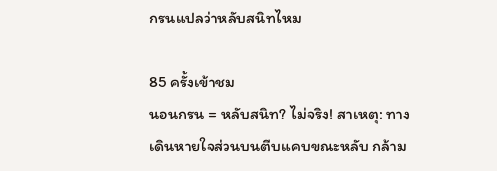กรนแปลว่าหลับสนิทไหม

85 ครั้งเข้าชม
นอนกรน = หลับสนิท? ไม่จริง! สาเหตุ: ทางเดินหายใจส่วนบนตีบแคบขณะหลับ กล้าม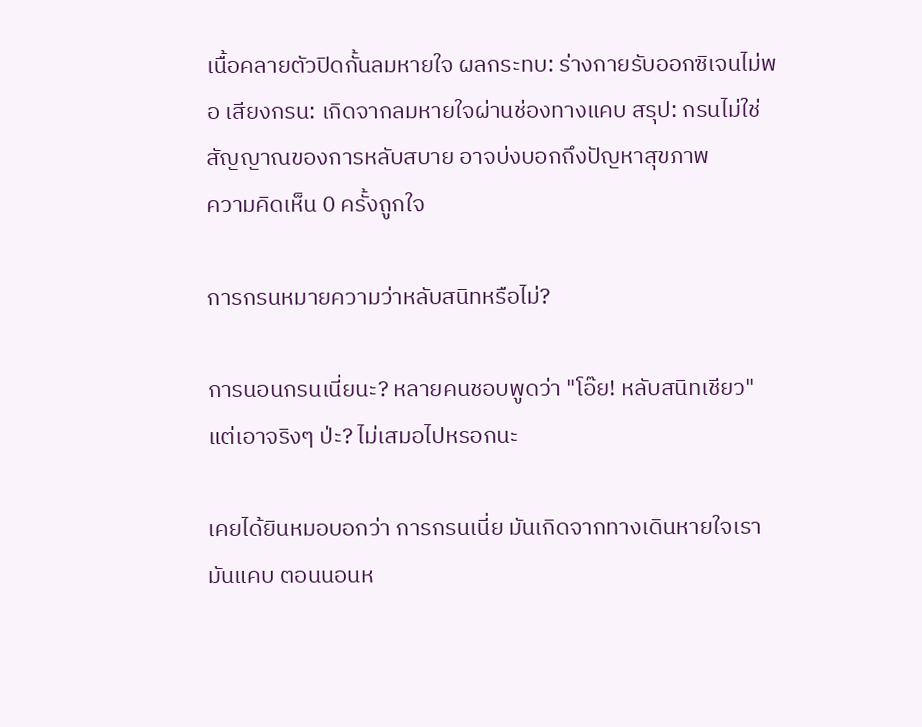เนื้อคลายตัวปิดกั้นลมหายใจ ผลกระทบ: ร่างกายรับออกซิเจนไม่พอ เสียงกรน: เกิดจากลมหายใจผ่านช่องทางแคบ สรุป: กรนไม่ใช่สัญญาณของการหลับสบาย อาจบ่งบอกถึงปัญหาสุขภาพ
ความคิดเห็น 0 ครั้งถูกใจ

การกรนหมายความว่าหลับสนิทหรือไม่?

การนอนกรนเนี่ยนะ? หลายคนชอบพูดว่า "โอ๊ย! หลับสนิทเชียว" แต่เอาจริงๆ ป่ะ? ไม่เสมอไปหรอกนะ

เคยได้ยินหมอบอกว่า การกรนเนี่ย มันเกิดจากทางเดินหายใจเรามันแคบ ตอนนอนห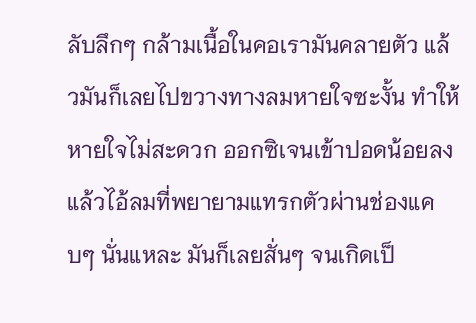ลับลึกๆ กล้ามเนื้อในคอเรามันคลายตัว แล้วมันก็เลยไปขวางทางลมหายใจซะงั้น ทำให้หายใจไม่สะดวก ออกซิเจนเข้าปอดน้อยลง แล้วไอ้ลมที่พยายามแทรกตัวผ่านช่องแคบๆ นั่นแหละ มันก็เลยสั่นๆ จนเกิดเป็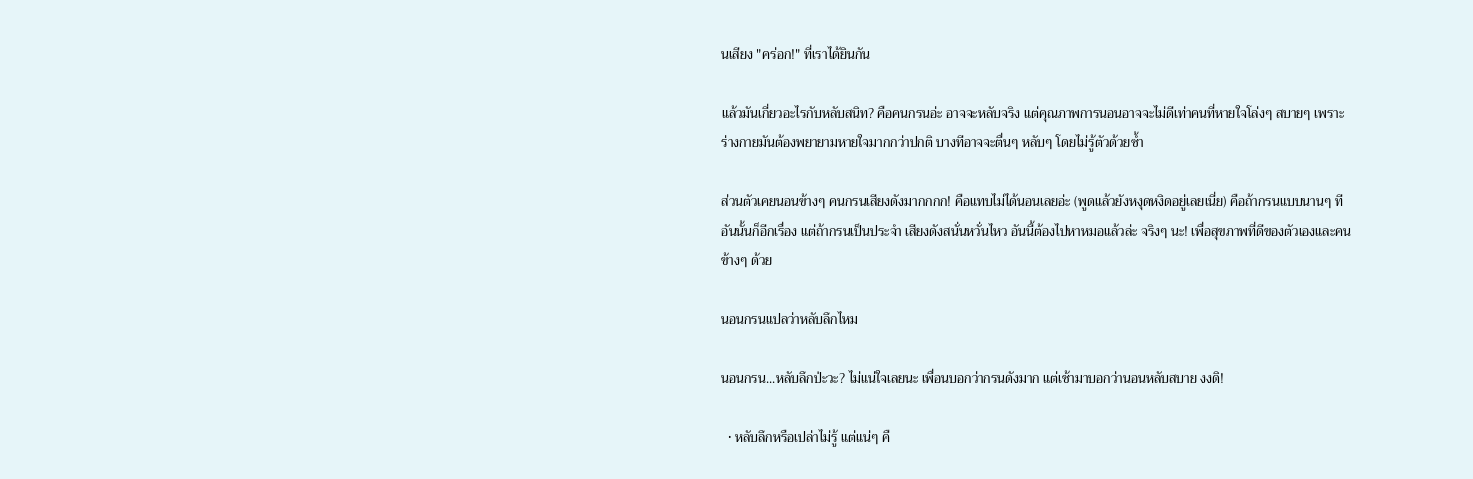นเสียง "คร่อก!" ที่เราได้ยินกัน

แล้วมันเกี่ยวอะไรกับหลับสนิท? คือคนกรนอ่ะ อาจจะหลับจริง แต่คุณภาพการนอนอาจจะไม่ดีเท่าคนที่หายใจโล่งๆ สบายๆ เพราะร่างกายมันต้องพยายามหายใจมากกว่าปกติ บางทีอาจจะตื่นๆ หลับๆ โดยไม่รู้ตัวด้วยซ้ำ

ส่วนตัวเคยนอนข้างๆ คนกรนเสียงดังมากกกก! คือแทบไม่ได้นอนเลยอ่ะ (พูดแล้วยังหงุดหงิดอยู่เลยเนี่ย) คือถ้ากรนแบบนานๆ ที อันนั้นก็อีกเรื่อง แต่ถ้ากรนเป็นประจำ เสียงดังสนั่นหวั่นไหว อันนี้ต้องไปหาหมอแล้วล่ะ จริงๆ นะ! เพื่อสุขภาพที่ดีของตัวเองและคนข้างๆ ด้วย

นอนกรนแปลว่าหลับลึกไหม

นอนกรน...หลับลึกป่ะวะ? ไม่แน่ใจเลยนะ เพื่อนบอกว่ากรนดังมาก แต่เช้ามาบอกว่านอนหลับสบาย งงดิ!

  • หลับลึกหรือเปล่าไม่รู้ แต่แน่ๆ คื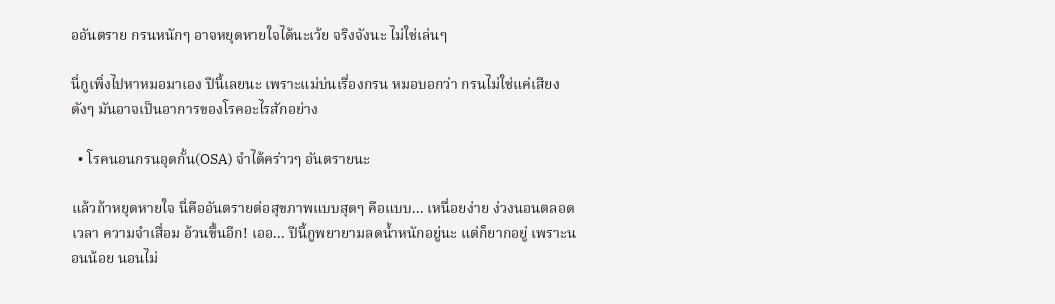ออันตราย กรนหนักๆ อาจหยุดหายใจได้นะเว้ย จริงจังนะ ไม่ใช่เล่นๆ

นี่กูเพิ่งไปหาหมอมาเอง ปีนี้เลยนะ เพราะแม่บ่นเรื่องกรน หมอบอกว่า กรนไม่ใช่แค่เสียงดังๆ มันอาจเป็นอาการของโรคอะไรสักอย่าง

  • โรคนอนกรนอุดกั้น(OSA) จำได้คร่าวๆ อันตรายนะ

แล้วถ้าหยุดหายใจ นี่คืออันตรายต่อสุขภาพแบบสุดๆ คือแบบ... เหนื่อยง่าย ง่วงนอนตลอดเวลา ความจำเสื่อม อ้วนขึ้นอีก! เออ... ปีนี้กูพยายามลดน้ำหนักอยู่นะ แต่ก็ยากอยู่ เพราะนอนน้อย นอนไม่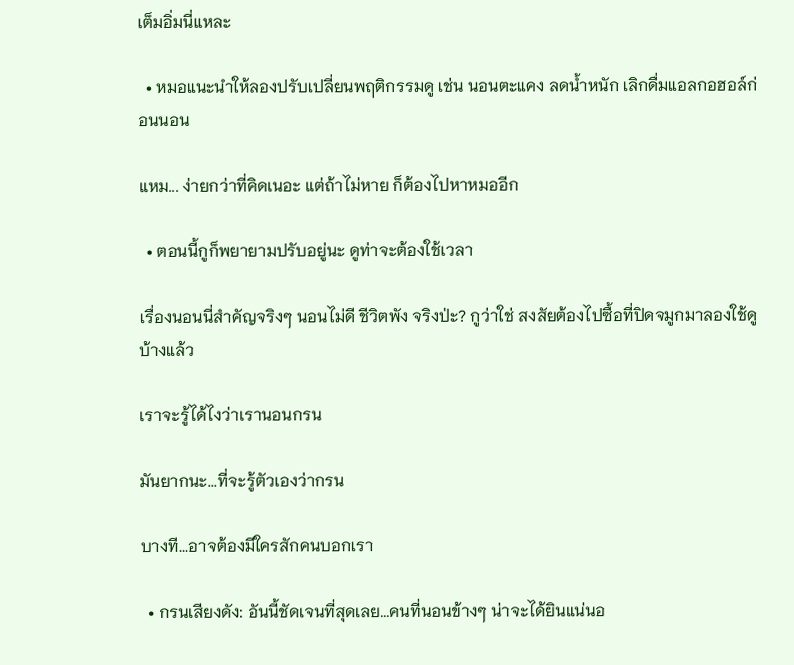เต็มอิ่มนี่แหละ

  • หมอแนะนำให้ลองปรับเปลี่ยนพฤติกรรมดู เช่น นอนตะแคง ลดน้ำหนัก เลิกดื่มแอลกอฮอล์ก่อนนอน

แหม... ง่ายกว่าที่คิดเนอะ แต่ถ้าไม่หาย ก็ต้องไปหาหมออีก

  • ตอนนี้กูก็พยายามปรับอยู่นะ ดูท่าจะต้องใช้เวลา

เรื่องนอนนี่สำคัญจริงๆ นอนไม่ดี ชีวิตพัง จริงป่ะ? กูว่าใช่ สงสัยต้องไปซื้อที่ปิดจมูกมาลองใช้ดูบ้างแล้ว

เราจะรู้ได้ไงว่าเรานอนกรน

มันยากนะ...ที่จะรู้ตัวเองว่ากรน

บางที...อาจต้องมีใครสักคนบอกเรา

  • กรนเสียงดัง: อันนี้ชัดเจนที่สุดเลย...คนที่นอนข้างๆ น่าจะได้ยินแน่นอ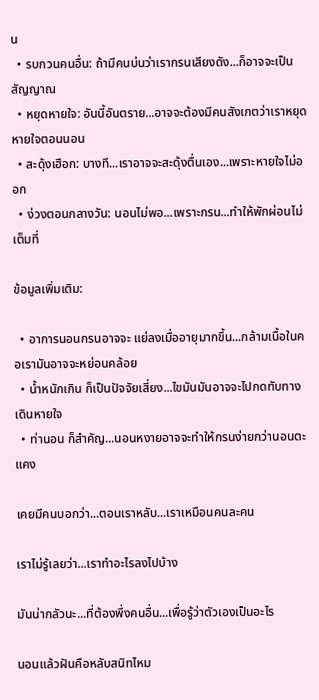น
  • รบกวนคนอื่น: ถ้ามีคนบ่นว่าเรากรนเสียงดัง...ก็อาจจะเป็นสัญญาณ
  • หยุดหายใจ: อันนี้อันตราย...อาจจะต้องมีคนสังเกตว่าเราหยุดหายใจตอนนอน
  • สะดุ้งเฮือก: บางที...เราอาจจะสะดุ้งตื่นเอง...เพราะหายใจไม่ออก
  • ง่วงตอนกลางวัน: นอนไม่พอ...เพราะกรน...ทำให้พักผ่อนไม่เต็มที่

ข้อมูลเพิ่มเติม:

  • อาการนอนกรนอาจจะ แย่ลงเมื่ออายุมากขึ้น...กล้ามเนื้อในคอเรามันอาจจะหย่อนคล้อย
  • น้ำหนักเกิน ก็เป็นปัจจัยเสี่ยง...ไขมันมันอาจจะไปกดทับทางเดินหายใจ
  • ท่านอน ก็สำคัญ...นอนหงายอาจจะทำให้กรนง่ายกว่านอนตะแคง

เคยมีคนบอกว่า...ตอนเราหลับ...เราเหมือนคนละคน

เราไม่รู้เลยว่า...เราทำอะไรลงไปบ้าง

มันน่ากลัวนะ...ที่ต้องพึ่งคนอื่น...เพื่อรู้ว่าตัวเองเป็นอะไร

นอนแล้วฝันคือหลับสนิทไหม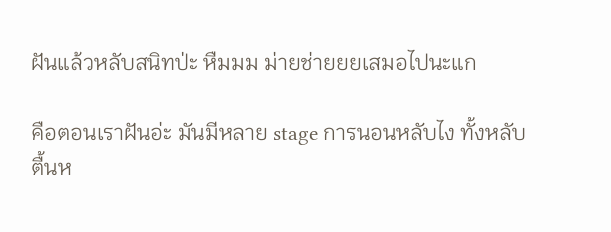ฝันแล้วหลับสนิทป่ะ หืมมม ม่ายช่ายยยเสมอไปนะแก

คือตอนเราฝันอ่ะ มันมีหลาย stage การนอนหลับไง ทั้งหลับตื้นห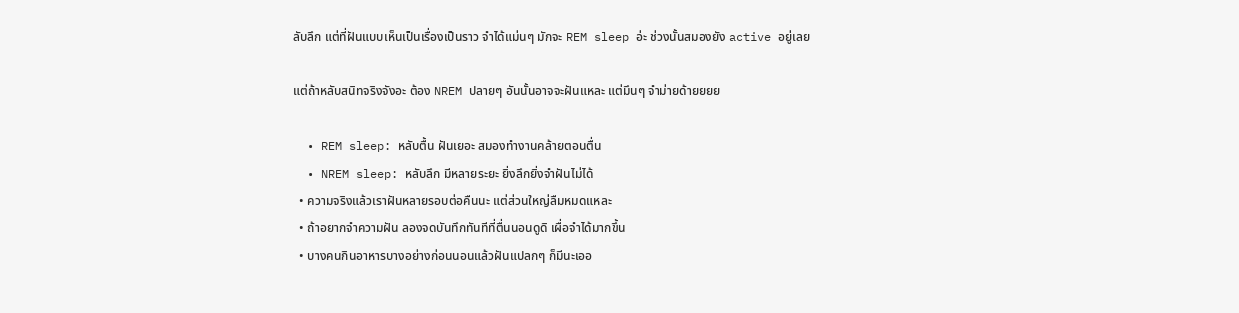ลับลึก แต่ที่ฝันแบบเห็นเป็นเรื่องเป็นราว จำได้แม่นๆ มักจะ REM sleep อ่ะ ช่วงนั้นสมองยัง active อยู่เลย

แต่ถ้าหลับสนิทจริงจังอะ ต้อง NREM ปลายๆ อันนั้นอาจจะฝันแหละ แต่มึนๆ จำม่ายด้ายยยย

  • REM sleep: หลับตื้น ฝันเยอะ สมองทำงานคล้ายตอนตื่น
  • NREM sleep: หลับลึก มีหลายระยะ ยิ่งลึกยิ่งจำฝันไม่ได้
  • ความจริงแล้วเราฝันหลายรอบต่อคืนนะ แต่ส่วนใหญ่ลืมหมดแหละ
  • ถ้าอยากจำความฝัน ลองจดบันทึกทันทีที่ตื่นนอนดูดิ เผื่อจำได้มากขึ้น
  • บางคนกินอาหารบางอย่างก่อนนอนแล้วฝันแปลกๆ ก็มีนะเออ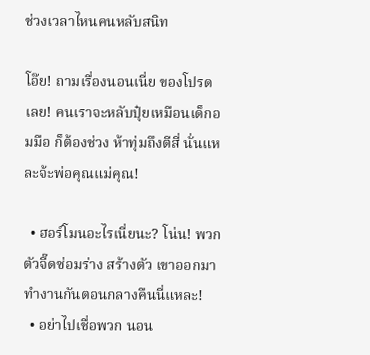ช่วงเวลาไหนคนหลับสนิท

โอ๊ย! ถามเรื่องนอนเนี่ย ของโปรดเลย! คนเราจะหลับปุ๋ยเหมือนเด็กอมมือ ก็ต้องช่วง ห้าทุ่มถึงตีสี่ นั่นแหละจ้ะพ่อคุณแม่คุณ!

  • ฮอร์โมนอะไรเนี่ยนะ? โน่น! พวกตัวจี๊ดซ่อมร่าง สร้างตัว เขาออกมาทำงานกันตอนกลางคืนนี่แหละ!
  • อย่าไปเชื่อพวก นอน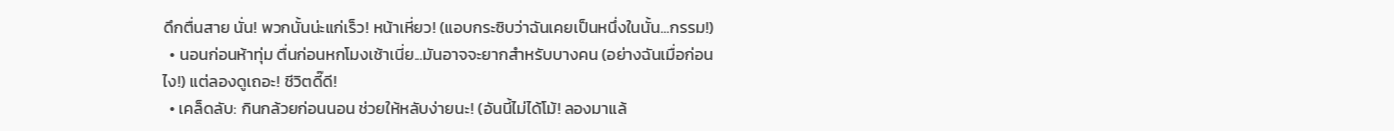ดึกตื่นสาย นั่น! พวกนั้นน่ะแก่เร็ว! หน้าเหี่ยว! (แอบกระซิบว่าฉันเคยเป็นหนึ่งในนั้น...กรรม!)
  • นอนก่อนห้าทุ่ม ตื่นก่อนหกโมงเช้าเนี่ย...มันอาจจะยากสำหรับบางคน (อย่างฉันเมื่อก่อนไง!) แต่ลองดูเถอะ! ชีวิตดี๊ดี!
  • เคล็ดลับ: กินกล้วยก่อนนอน ช่วยให้หลับง่ายนะ! (อันนี้ไม่ได้โม้! ลองมาแล้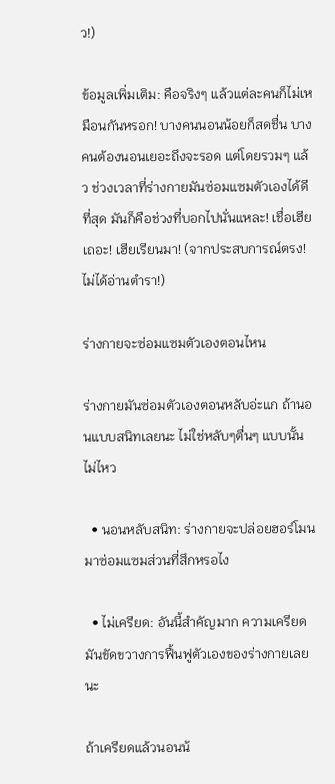ว!)

ข้อมูลเพิ่มเติม: คือจริงๆ แล้วแต่ละคนก็ไม่เหมือนกันหรอก! บางคนนอนน้อยก็สดชื่น บางคนต้องนอนเยอะถึงจะรอด แต่โดยรวมๆ แล้ว ช่วงเวลาที่ร่างกายมันซ่อมแซมตัวเองได้ดีที่สุด มันก็คือช่วงที่บอกไปนั่นแหละ! เชื่อเฮียเถอะ! เฮียเรียนมา! (จากประสบการณ์ตรง! ไม่ได้อ่านตำรา!)

ร่างกายจะซ่อมแซมตัวเองตอนไหน

ร่างกายมันซ่อมตัวเองตอนหลับอ่ะแก ถ้านอนแบบสนิทเลยนะ ไม่ใช่หลับๆตื่นๆ แบบนั้นไม่ไหว

  • นอนหลับสนิท: ร่างกายจะปล่อยฮอร์โมนมาซ่อมแซมส่วนที่สึกหรอไง

  • ไม่เครียด: อันนี้สำคัญมาก ความเครียดมันขัดขวางการฟื้นฟูตัวเองของร่างกายเลยนะ

ถ้าเครียดแล้วนอนน้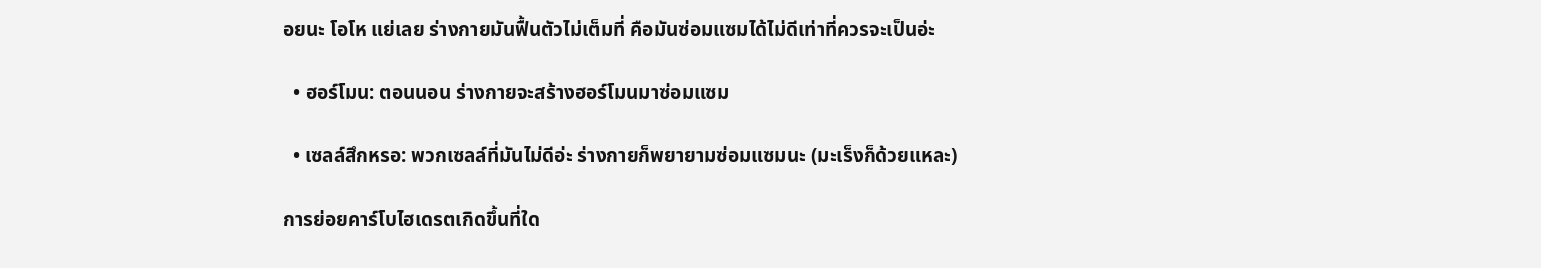อยนะ โอโห แย่เลย ร่างกายมันฟื้นตัวไม่เต็มที่ คือมันซ่อมแซมได้ไม่ดีเท่าที่ควรจะเป็นอ่ะ

  • ฮอร์โมน: ตอนนอน ร่างกายจะสร้างฮอร์โมนมาซ่อมแซม

  • เซลล์สึกหรอ: พวกเซลล์ที่มันไม่ดีอ่ะ ร่างกายก็พยายามซ่อมแซมนะ (มะเร็งก็ด้วยแหละ)

การย่อยคาร์โบไฮเดรตเกิดขึ้นที่ใด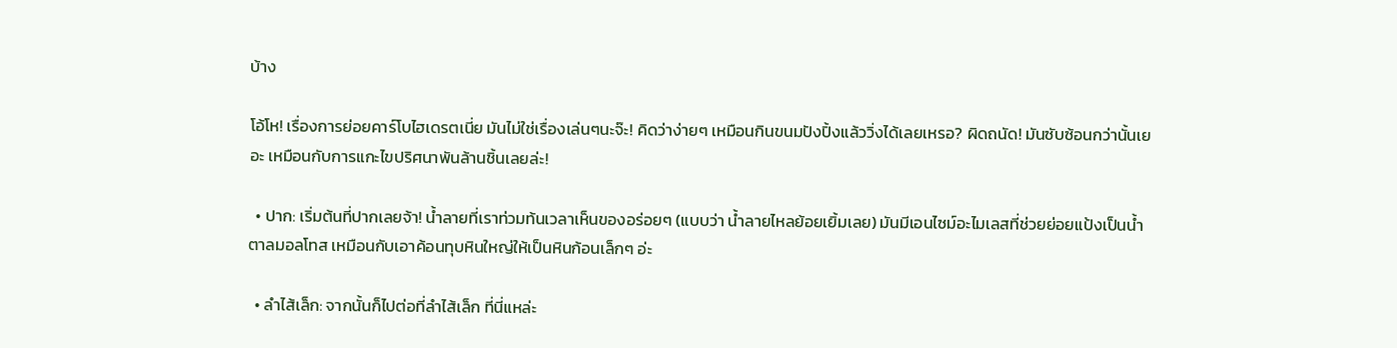บ้าง

โอ้โห! เรื่องการย่อยคาร์โบไฮเดรตเนี่ย มันไม่ใช่เรื่องเล่นๆนะจ๊ะ! คิดว่าง่ายๆ เหมือนกินขนมปังปิ้งแล้ววิ่งได้เลยเหรอ? ผิดถนัด! มันซับซ้อนกว่านั้นเยอะ เหมือนกับการแกะไขปริศนาพันล้านชิ้นเลยล่ะ!

  • ปาก: เริ่มต้นที่ปากเลยจ้า! น้ำลายที่เราท่วมท้นเวลาเห็นของอร่อยๆ (แบบว่า น้ำลายไหลย้อยเยิ้มเลย) มันมีเอนไซม์อะไมเลสที่ช่วยย่อยแป้งเป็นน้ำตาลมอลโทส เหมือนกับเอาค้อนทุบหินใหญ่ให้เป็นหินก้อนเล็กๆ อ่ะ

  • ลำไส้เล็ก: จากนั้นก็ไปต่อที่ลำไส้เล็ก ที่นี่แหล่ะ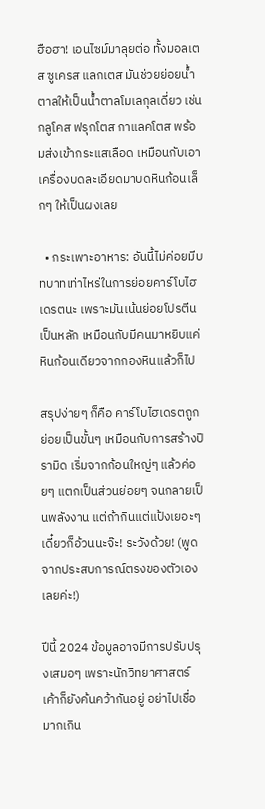ฮือฮา! เอนไซม์มาลุยต่อ ทั้งมอลเตส ซูเครส แลกเตส มันช่วยย่อยน้ำตาลให้เป็นน้ำตาลโมเลกุลเดี่ยว เช่น กลูโคส ฟรุกโตส กาแลคโตส พร้อมส่งเข้ากระแสเลือด เหมือนกับเอาเครื่องบดละเอียดมาบดหินก้อนเล็กๆ ให้เป็นผงเลย

  • กระเพาะอาหาร: อันนี้ไม่ค่อยมีบทบาทเท่าไหร่ในการย่อยคาร์โบไฮเดรตนะ เพราะมันเน้นย่อยโปรตีนเป็นหลัก เหมือนกับมีคนมาหยิบแค่หินก้อนเดียวจากกองหินแล้วก็ไป

สรุปง่ายๆ ก็คือ คาร์โบไฮเดรตถูกย่อยเป็นขั้นๆ เหมือนกับการสร้างปิรามิด เริ่มจากก้อนใหญ่ๆ แล้วค่อยๆ แตกเป็นส่วนย่อยๆ จนกลายเป็นพลังงาน แต่ถ้ากินแต่แป้งเยอะๆ เดี๋ยวก็อ้วนนะจ๊ะ! ระวังด้วย! (พูดจากประสบการณ์ตรงของตัวเองเลยค่ะ!)

ปีนี้ 2024 ข้อมูลอาจมีการปรับปรุงเสมอๆ เพราะนักวิทยาศาสตร์เค้าก็ยังค้นคว้ากันอยู่ อย่าไปเชื่อมากเกิน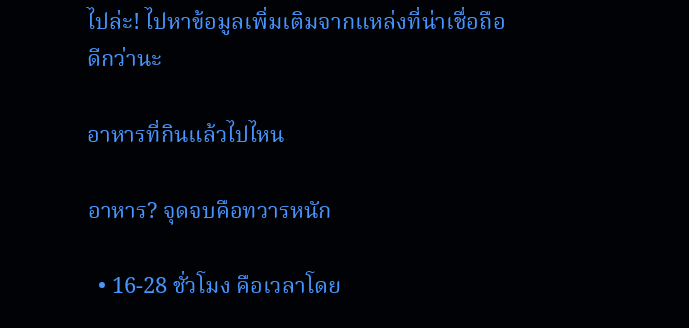ไปล่ะ! ไปหาข้อมูลเพิ่มเติมจากแหล่งที่น่าเชื่อถือดีกว่านะ

อาหารที่กินแล้วไปไหน

อาหาร? จุดจบคือทวารหนัก

  • 16-28 ชั่วโมง คือเวลาโดย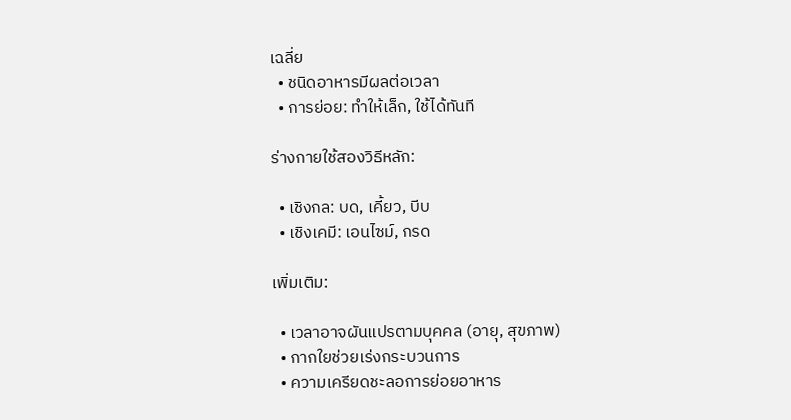เฉลี่ย
  • ชนิดอาหารมีผลต่อเวลา
  • การย่อย: ทำให้เล็ก, ใช้ได้ทันที

ร่างกายใช้สองวิธีหลัก:

  • เชิงกล: บด, เคี้ยว, บีบ
  • เชิงเคมี: เอนไซม์, กรด

เพิ่มเติม:

  • เวลาอาจผันแปรตามบุคคล (อายุ, สุขภาพ)
  • กากใยช่วยเร่งกระบวนการ
  • ความเครียดชะลอการย่อยอาหาร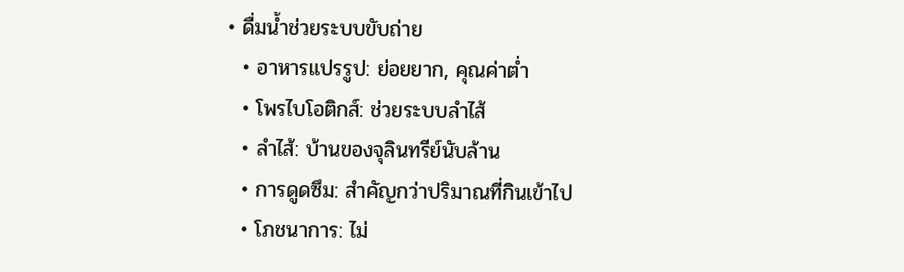• ดื่มน้ำช่วยระบบขับถ่าย
  • อาหารแปรรูป: ย่อยยาก, คุณค่าต่ำ
  • โพรไบโอติกส์: ช่วยระบบลำไส้
  • ลำไส้: บ้านของจุลินทรีย์นับล้าน
  • การดูดซึม: สำคัญกว่าปริมาณที่กินเข้าไป
  • โภชนาการ: ไม่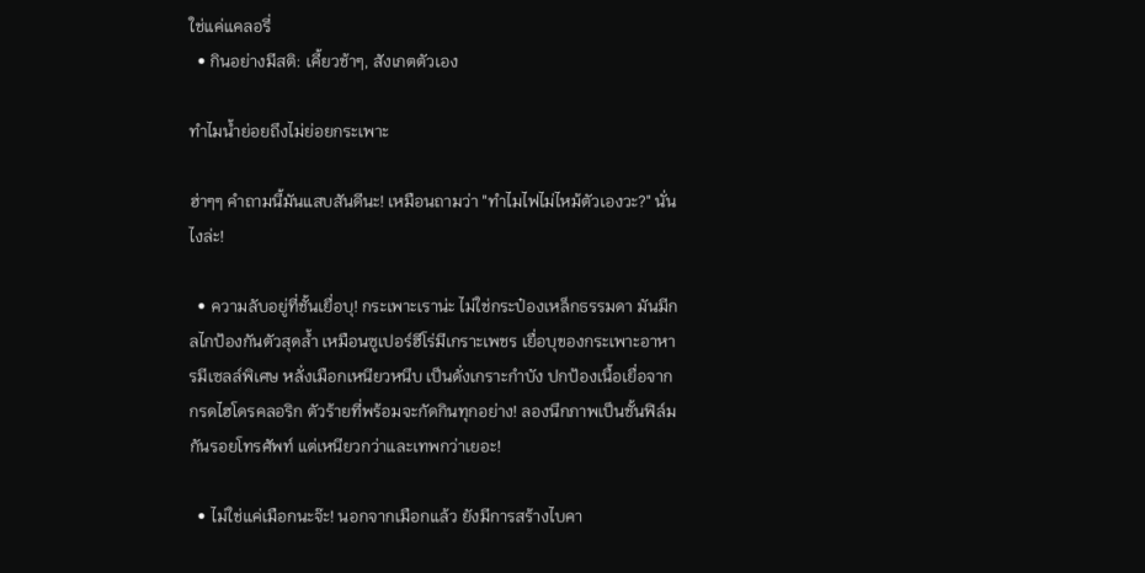ใช่แค่แคลอรี่
  • กินอย่างมีสติ: เคี้ยวช้าๆ, สังเกตตัวเอง

ทำไมน้ำย่อยถึงไม่ย่อยกระเพาะ

ฮ่าๆๆ คำถามนี้มันแสบสันดีนะ! เหมือนถามว่า "ทำไมไฟไม่ไหม้ตัวเองวะ?" นั่นไงล่ะ!

  • ความลับอยู่ที่ชั้นเยื่อบุ! กระเพาะเราน่ะ ไม่ใช่กระป๋องเหล็กธรรมดา มันมีกลไกป้องกันตัวสุดล้ำ เหมือนซูเปอร์ฮีโร่มีเกราะเพชร เยื่อบุของกระเพาะอาหารมีเซลล์พิเศษ หลั่งเมือกเหนียวหนึบ เป็นดั่งเกราะกำบัง ปกป้องเนื้อเยื่อจากกรดไฮโดรคลอริก ตัวร้ายที่พร้อมจะกัดกินทุกอย่าง! ลองนึกภาพเป็นชั้นฟิล์มกันรอยโทรศัพท์ แต่เหนียวกว่าและเทพกว่าเยอะ!

  • ไม่ใช่แค่เมือกนะจ๊ะ! นอกจากเมือกแล้ว ยังมีการสร้างไบคา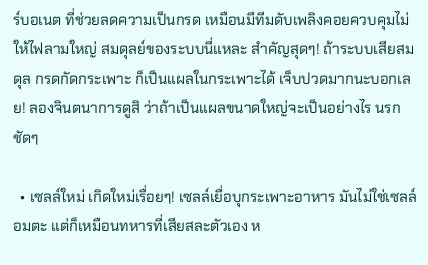ร์บอเนต ที่ช่วยลดความเป็นกรด เหมือนมีทีมดับเพลิงคอยควบคุมไม่ให้ไฟลามใหญ่ สมดุลย์ของระบบนี่แหละ สำคัญสุดๆ! ถ้าระบบเสียสมดุล กรดกัดกระเพาะ ก็เป็นแผลในกระเพาะได้ เจ็บปวดมากนะบอกเลย! ลองจินตนาการดูสิ ว่าถ้าเป็นแผลขนาดใหญ่จะเป็นอย่างไร นรกชัดๆ

  • เซลล์ใหม่ เกิดใหม่เรื่อยๆ! เซลล์เยื่อบุกระเพาะอาหาร มันไม่ใช่เซลล์อมตะ แต่ก็เหมือนทหารที่เสียสละตัวเอง ห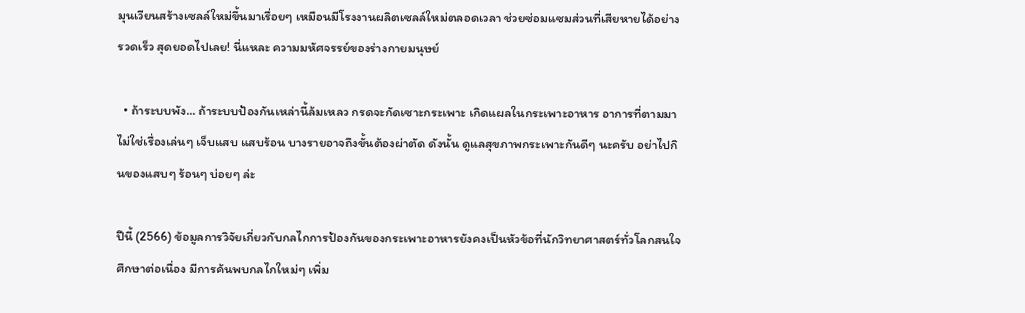มุนเวียนสร้างเซลล์ใหม่ขึ้นมาเรื่อยๆ เหมือนมีโรงงานผลิตเซลล์ใหม่ตลอดเวลา ช่วยซ่อมแซมส่วนที่เสียหายได้อย่างรวดเร็ว สุดยอดไปเลย! นี่แหละ ความมหัศจรรย์ของร่างกายมนุษย์

  • ถ้าระบบพัง... ถ้าระบบป้องกันเหล่านี้ล้มเหลว กรดจะกัดเซาะกระเพาะ เกิดแผลในกระเพาะอาหาร อาการที่ตามมา ไม่ใช่เรื่องเล่นๆ เจ็บแสบ แสบร้อน บางรายอาจถึงขั้นต้องผ่าตัด ดังนั้น ดูแลสุขภาพกระเพาะกันดีๆ นะครับ อย่าไปกินของแสบๆ ร้อนๆ บ่อยๆ ล่ะ

ปีนี้ (2566) ข้อมูลการวิจัยเกี่ยวกับกลไกการป้องกันของกระเพาะอาหารยังคงเป็นหัวข้อที่นักวิทยาศาสตร์ทั่วโลกสนใจศึกษาต่อเนื่อง มีการค้นพบกลไกใหม่ๆ เพิ่ม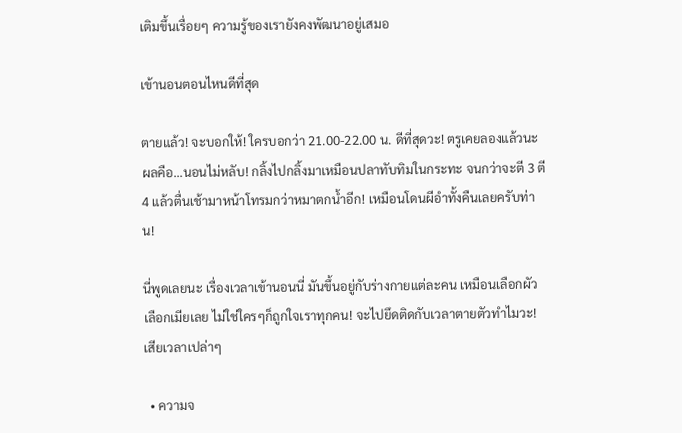เติมขึ้นเรื่อยๆ ความรู้ของเรายังคงพัฒนาอยู่เสมอ

เข้านอนตอนไหนดีที่สุด

ตายแล้ว! จะบอกให้! ใครบอกว่า 21.00-22.00 น. ดีที่สุดวะ! ตรูเคยลองแล้วนะ ผลคือ...นอนไม่หลับ! กลิ้งไปกลิ้งมาเหมือนปลาทับทิมในกระทะ จนกว่าจะตี 3 ตี 4 แล้วตื่นเช้ามาหน้าโทรมกว่าหมาตกน้ำอีก! เหมือนโดนผีอำทั้งคืนเลยครับท่าน!

นี่พูดเลยนะ เรื่องเวลาเข้านอนนี่ มันขึ้นอยู่กับร่างกายแต่ละคน เหมือนเลือกผัวเลือกเมียเลย ไม่ใช่ใครๆก็ถูกใจเราทุกคน! จะไปยึดติดกับเวลาตายตัวทำไมวะ! เสียเวลาเปล่าๆ

  • ความจ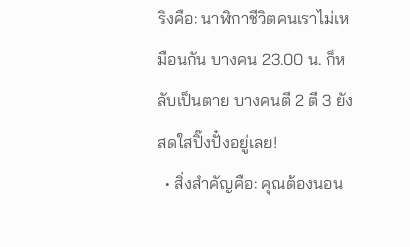ริงคือ: นาฬิกาชีวิตคนเราไม่เหมือนกัน บางคน 23.00 น. ก็หลับเป็นตาย บางคนตี 2 ตี 3 ยังสดใสปิ๊งปั๋งอยู่เลย!
  • สิ่งสำคัญคือ: คุณต้องนอน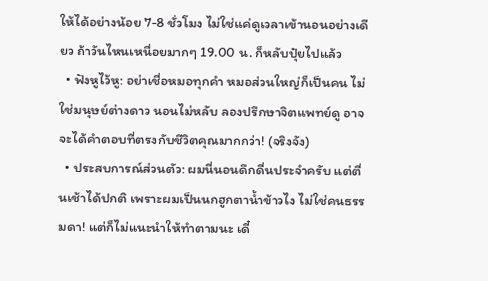ให้ได้อย่างน้อย 7-8 ชั่วโมง ไม่ใช่แค่ดูเวลาเข้านอนอย่างเดียว ถ้าวันไหนเหนื่อยมากๆ 19.00 น. ก็หลับปุ๋ยไปแล้ว
  • ฟังหูไว้หู: อย่าเชื่อหมอทุกคำ หมอส่วนใหญ่ก็เป็นคน ไม่ใช่มนุษย์ต่างดาว นอนไม่หลับ ลองปรึกษาจิตแพทย์ดู อาจจะได้คำตอบที่ตรงกับชีวิตคุณมากกว่า! (จริงจัง)
  • ประสบการณ์ส่วนตัว: ผมนี่นอนดึกดื่นประจำครับ แต่ตื่นเช้าได้ปกติ เพราะผมเป็นนกฮูกตาน้ำข้าวไง ไม่ใช่คนธรรมดา! แต่ก็ไม่แนะนำให้ทำตามนะ เดี๋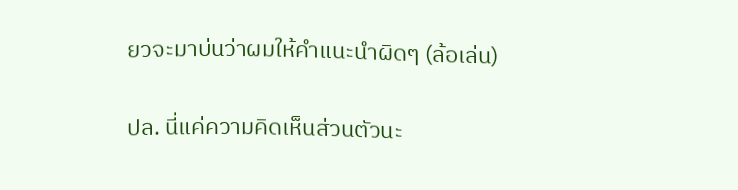ยวจะมาบ่นว่าผมให้คำแนะนำผิดๆ (ล้อเล่น)

ปล. นี่แค่ความคิดเห็นส่วนตัวนะ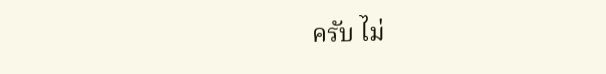ครับ ไม่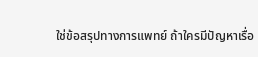ใช่ข้อสรุปทางการแพทย์ ถ้าใครมีปัญหาเรื่อ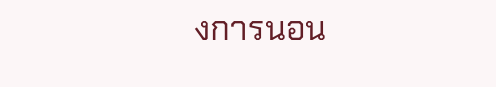งการนอน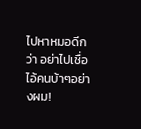ไปหาหมอดีกว่า อย่าไปเชื่อไอ้คนบ้าๆอย่างผม!